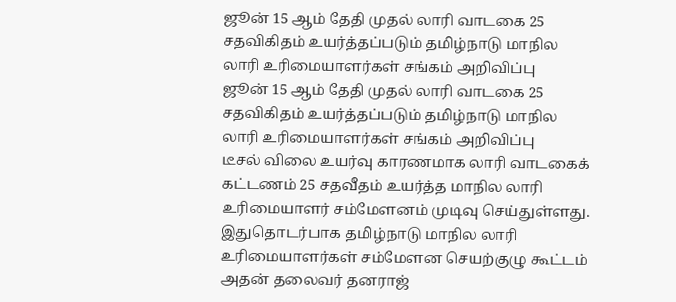ஜூன் 15 ஆம் தேதி முதல் லாரி வாடகை 25 சதவிகிதம் உயர்த்தப்படும் தமிழ்நாடு மாநில லாரி உரிமையாளர்கள் சங்கம் அறிவிப்பு
ஜூன் 15 ஆம் தேதி முதல் லாரி வாடகை 25 சதவிகிதம் உயர்த்தப்படும் தமிழ்நாடு மாநில லாரி உரிமையாளர்கள் சங்கம் அறிவிப்பு
டீசல் விலை உயர்வு காரணமாக லாரி வாடகைக் கட்டணம் 25 சதவீதம் உயர்த்த மாநில லாரி உரிமையாளர் சம்மேளனம் முடிவு செய்துள்ளது.
இதுதொடர்பாக தமிழ்நாடு மாநில லாரி உரிமையாளர்கள் சம்மேளன செயற்குழு கூட்டம் அதன் தலைவர் தனராஜ்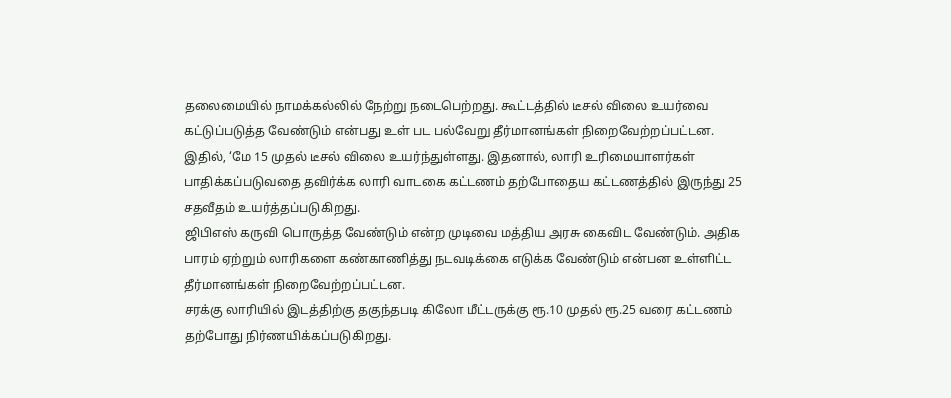தலைமையில் நாமக்கல்லில் நேற்று நடைபெற்றது. கூட்டத்தில் டீசல் விலை உயர்வை கட்டுப்படுத்த வேண்டும் என்பது உள் பட பல்வேறு தீர்மானங்கள் நிறைவேற்றப்பட்டன.
இதில், ‘மே 15 முதல் டீசல் விலை உயர்ந்துள்ளது. இதனால், லாரி உரிமையாளர்கள் பாதிக்கப்படுவதை தவிர்க்க லாரி வாடகை கட்டணம் தற்போதைய கட்டணத்தில் இருந்து 25 சதவீதம் உயர்த்தப்படுகிறது.
ஜிபிஎஸ் கருவி பொருத்த வேண்டும் என்ற முடிவை மத்திய அரசு கைவிட வேண்டும். அதிக பாரம் ஏற்றும் லாரிகளை கண்காணித்து நடவடிக்கை எடுக்க வேண்டும் என்பன உள்ளிட்ட தீர்மானங்கள் நிறைவேற்றப்பட்டன.
சரக்கு லாரியில் இடத்திற்கு தகுந்தபடி கிலோ மீட்டருக்கு ரூ.10 முதல் ரூ.25 வரை கட்டணம் தற்போது நிர்ணயிக்கப்படுகிறது.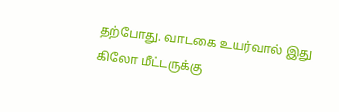தற்போது. வாடகை உயர்வால் இது கிலோ மீட்டருக்கு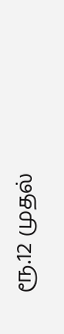ரூ.12 முதல்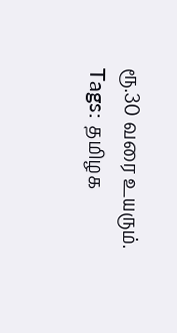ரூ.30 வரை உயரும்.
Tags: தமிழக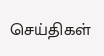செய்திகள்